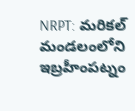NRPT: మరికల్ మండలంలోని ఇబ్రహీంపట్నం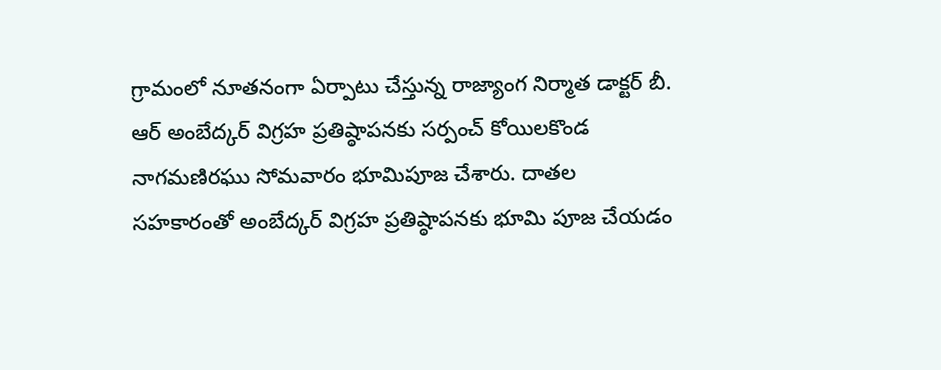గ్రామంలో నూతనంగా ఏర్పాటు చేస్తున్న రాజ్యాంగ నిర్మాత డాక్టర్ బీ. ఆర్ అంబేద్కర్ విగ్రహ ప్రతిష్ఠాపనకు సర్పంచ్ కోయిలకొండ నాగమణిరఘు సోమవారం భూమిపూజ చేశారు. దాతల సహకారంతో అంబేద్కర్ విగ్రహ ప్రతిష్ఠాపనకు భూమి పూజ చేయడం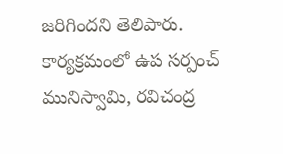జరిగిందని తెలిపారు. కార్యక్రమంలో ఉప సర్పంచ్ మునిస్వామి, రవిచంద్ర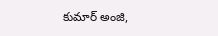కుమార్ అంజి,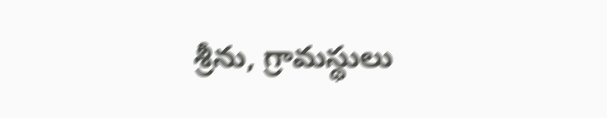శ్రీను, గ్రామస్థులు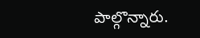పాల్గొన్నారు.